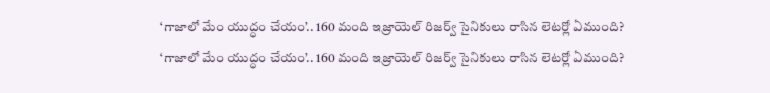‘గాజాలో మేం యుద్ధం చేయం’.. 160 మంది ఇజ్రాయెల్ రిజర్వ్ సైనికులు రాసిన లెటర్లో ఏముంది?
‘గాజాలో మేం యుద్ధం చేయం’.. 160 మంది ఇజ్రాయెల్ రిజర్వ్ సైనికులు రాసిన లెటర్లో ఏముంది?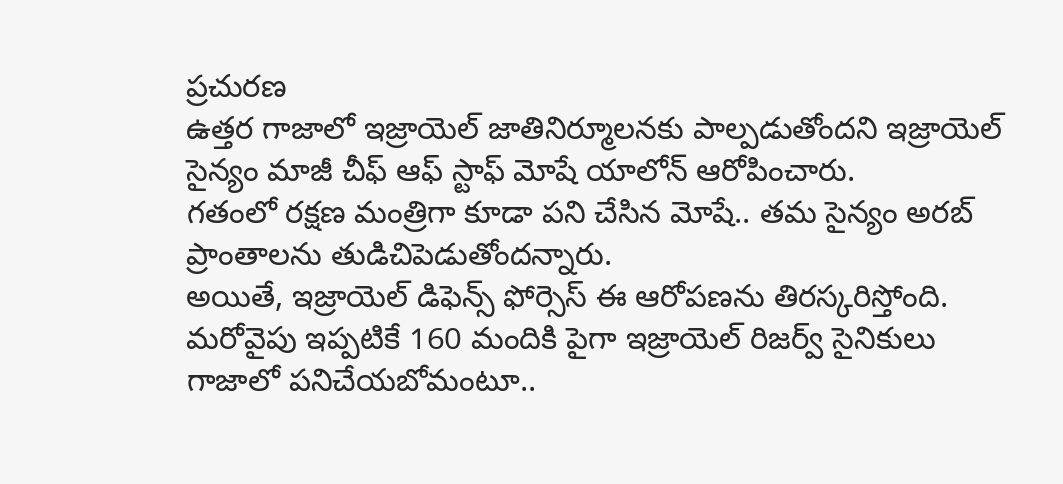ప్రచురణ
ఉత్తర గాజాలో ఇజ్రాయెల్ జాతినిర్మూలనకు పాల్పడుతోందని ఇజ్రాయెల్ సైన్యం మాజీ చీఫ్ ఆఫ్ స్టాఫ్ మోషే యాలోన్ ఆరోపించారు.
గతంలో రక్షణ మంత్రిగా కూడా పని చేసిన మోషే.. తమ సైన్యం అరబ్ ప్రాంతాలను తుడిచిపెడుతోందన్నారు.
అయితే, ఇజ్రాయెల్ డిఫెన్స్ ఫోర్సెస్ ఈ ఆరోపణను తిరస్కరిస్తోంది.
మరోవైపు ఇప్పటికే 160 మందికి పైగా ఇజ్రాయెల్ రిజర్వ్ సైనికులు గాజాలో పనిచేయబోమంటూ..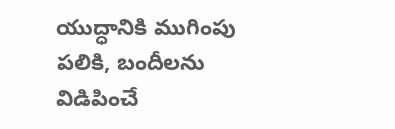యుద్ధానికి ముగింపు పలికి, బందీలను విడిపించే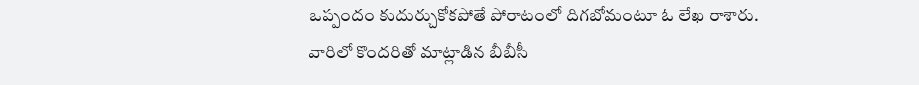ఒప్పందం కుదుర్చుకోకపోతే పోరాటంలో దిగబోమంటూ ఓ లేఖ రాశారు.
వారిలో కొందరితో మాట్లాడిన బీబీసీ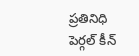ప్రతినిధి పెర్గల్ కీన్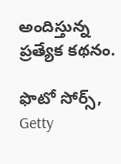అందిస్తున్న ప్రత్యేక కథనం.

ఫొటో సోర్స్, Getty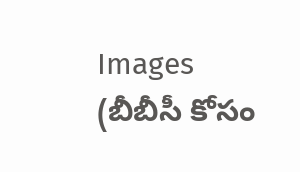Images
(బీబీసీ కోసం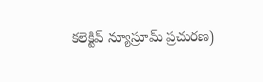కలెక్టివ్ న్యూస్రూమ్ ప్రచురణ)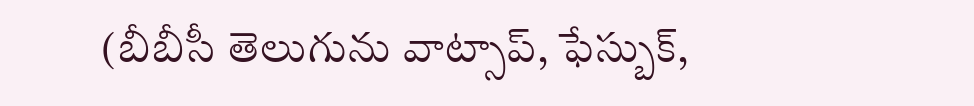(బీబీసీ తెలుగును వాట్సాప్, ఫేస్బుక్,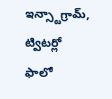ఇన్స్టాగ్రామ్, ట్విటర్లో ఫాలో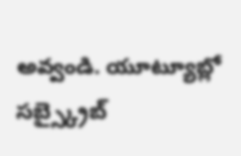అవ్వండి. యూట్యూబ్లో సబ్స్క్రైబ్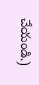చేయండి.)